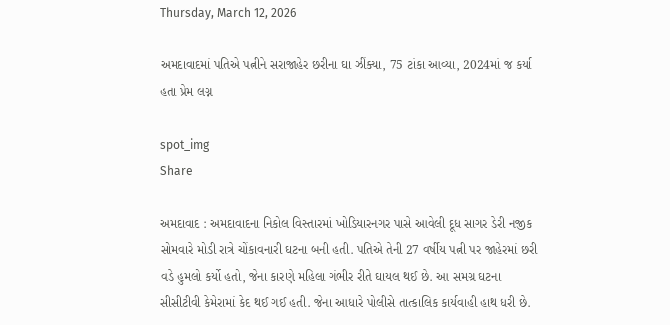Thursday, March 12, 2026

અમદાવાદમાં પતિએ પત્નીને સરાજાહેર છરીના ઘા ઝીંક્યા, 75 ટાંકા આવ્યા, 2024માં જ કર્યા હતા પ્રેમ લગ્ન

spot_img
Share

અમદાવાદ : અમદાવાદના નિકોલ વિસ્તારમાં ખોડિયારનગર પાસે આવેલી દૂધ સાગર ડેરી નજીક સોમવારે મોડી રાત્રે ચોંકાવનારી ઘટના બની હતી. પતિએ તેની 27 વર્ષીય પત્ની પર જાહેરમાં છરી વડે હુમલો કર્યો હતો, જેના કારણે મહિલા ગંભીર રીતે ઘાયલ થઈ છે. આ સમગ્ર ઘટના સીસીટીવી કેમેરામાં કેદ થઈ ગઈ હતી. જેના આધારે પોલીસે તાત્કાલિક કાર્યવાહી હાથ ધરી છે.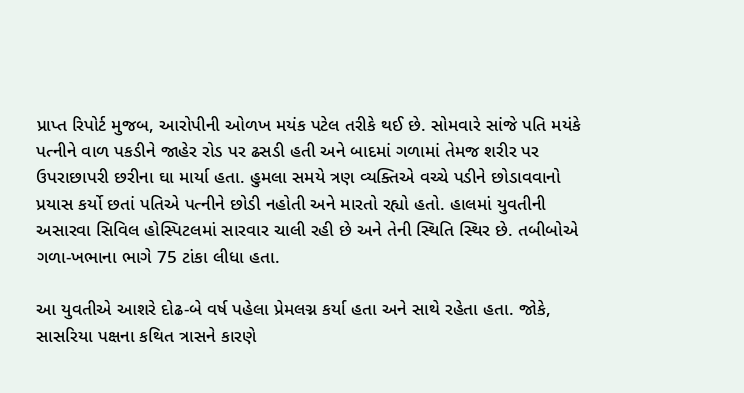પ્રાપ્ત રિપોર્ટ મુજબ, આરોપીની ઓળખ મયંક પટેલ તરીકે થઈ છે. સોમવારે સાંજે પતિ મયંકે પત્નીને વાળ પકડીને જાહેર રોડ પર ઢસડી હતી અને બાદમાં ગળામાં તેમજ શરીર પર ઉપરાછાપરી છરીના ઘા માર્યા હતા. હુમલા સમયે ત્રણ વ્યક્તિએ વચ્ચે પડીને છોડાવવાનો પ્રયાસ કર્યો છતાં પતિએ પત્નીને છોડી નહોતી અને મારતો રહ્યો હતો. હાલમાં યુવતીની અસારવા સિવિલ હોસ્પિટલમાં સારવાર ચાલી રહી છે અને તેની સ્થિતિ સ્થિર છે. તબીબોએ ગળા-ખભાના ભાગે 75 ટાંકા લીધા હતા.

આ યુવતીએ આશરે દોઢ-બે વર્ષ પહેલા પ્રેમલગ્ન કર્યા હતા અને સાથે રહેતા હતા. જોકે, સાસરિયા પક્ષના કથિત ત્રાસને કારણે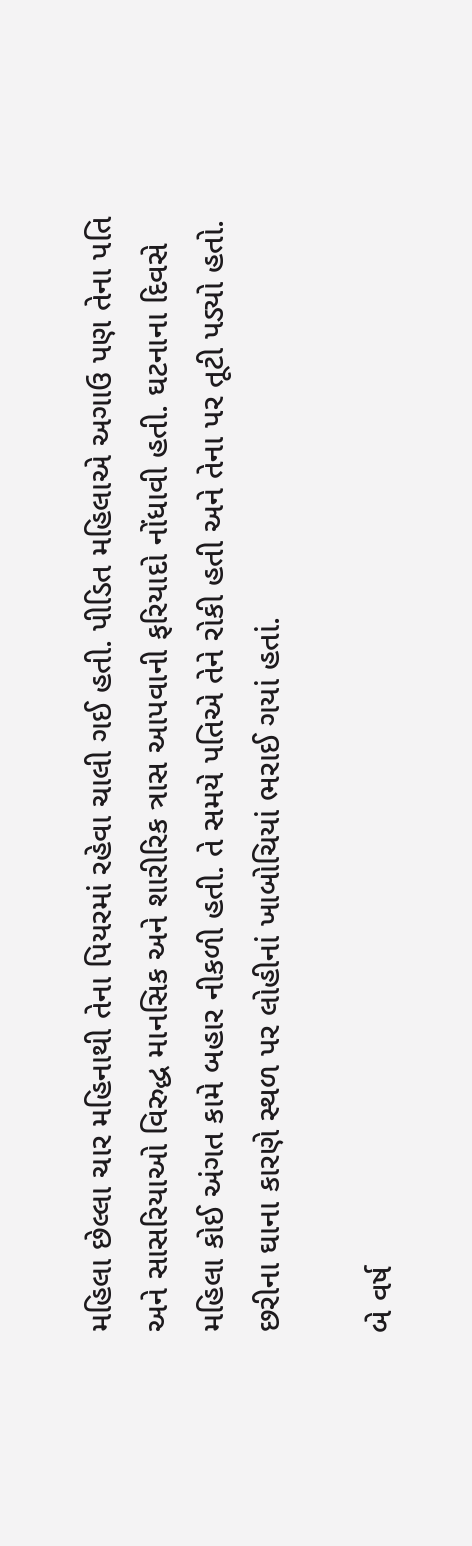મહિલા છેલ્લા ચાર મહિનાથી તેના પિયરમાં રહેવા ચાલી ગઈ હતી. પીડિત મહિલાએ અગાઉ પણ તેના પતિ અને સાસરિયાઓ વિરુદ્ધ માનસિક અને શારીરિક ત્રાસ આપવાની ફરિયાદો નોંધાવી હતી. ઘટનાના દિવસે મહિલા કોઈ અંગત કામે બહાર નીકળી હતી. તે સમયે પતિએ તેને રોકી હતી અને તેના પર તૂટી પડ્યો હતો. છરીના ઘાના કારણે સ્થળ પર લોહીનાં ખાબોચિયાં ભરાઈ ગયાં હતાં.

બે વર્ષ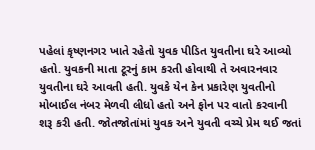પહેલાં કૃષ્ણનગર ખાતે રહેતો યુવક પીડિત યુવતીના ઘરે આવ્યો હતો. યુવકની માતા ટૂરનું કામ કરતી હોવાથી તે અવારનવાર યુવતીના ઘરે આવતી હતી. યુવકે યેન કેન પ્રકારેણ યુવતીનો મોબાઈલ નંબર મેળવી લીધો હતો અને ફોન પર વાતો કરવાની શરૂ કરી હતી. જોતજોતાંમાં યુવક અને યુવતી વચ્ચે પ્રેમ થઈ જતાં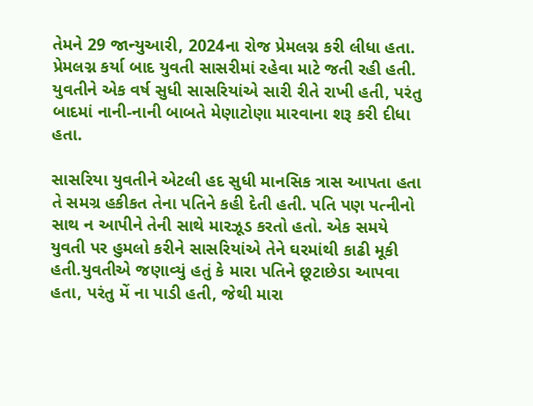તેમને 29 જાન્યુઆરી, 2024ના રોજ પ્રેમલગ્ન કરી લીધા હતા. પ્રેમલગ્ન કર્યા બાદ યુવતી સાસરીમાં રહેવા માટે જતી રહી હતી. યુવતીને એક વર્ષ સુધી સાસરિયાંએ સારી રીતે રાખી હતી, પરંતુ બાદમાં નાની-નાની બાબતે મેણાટોણા મારવાના શરૂ કરી દીધા હતા.

સાસરિયા યુવતીને એટલી હદ સુધી માનસિક ત્રાસ આપતા હતા તે સમગ્ર હકીકત તેના પતિને કહી દેતી હતી. પતિ પણ પત્નીનો સાથ ન આપીને તેની સાથે મારઝૂડ કરતો હતો. એક સમયે યુવતી પર હુમલો કરીને સાસરિયાંએ તેને ઘરમાંથી કાઢી મૂકી હતી.યુવતીએ જણાવ્યું હતું કે મારા પતિને છૂટાછેડા આપવા હતા, પરંતુ મેં ના પાડી હતી, જેથી મારા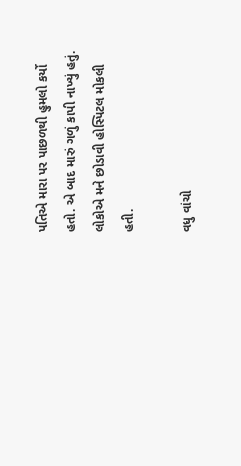પતિએ મારા પર પાછળથી હુમલો કર્યો હતો. એ બાદ મારું ગળું કાપી નાખ્યું હતું. લોકોએ મને છોડાવી હોસ્પિટલ મોકલી હતી.

વધુ વાંચો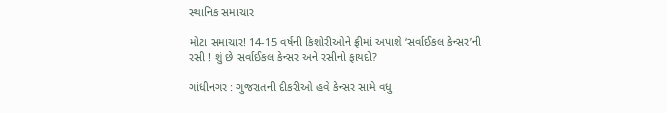સ્થાનિક સમાચાર

મોટા સમાચાર! 14-15 વર્ષની કિશોરીઓને ફ્રીમાં અપાશે ‘સર્વાઈકલ કેન્સર’ની રસી ! શું છે સર્વાઈકલ કેન્સર અને રસીનો ફાયદો?

ગાંધીનગર : ગુજરાતની દીકરીઓ હવે કેન્સર સામે વધુ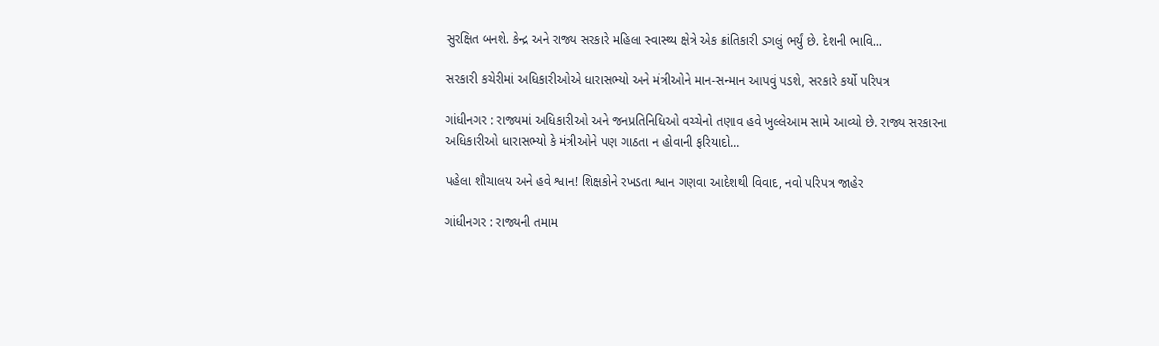સુરક્ષિત બનશે. કેન્દ્ર અને રાજ્ય સરકારે મહિલા સ્વાસ્થ્ય ક્ષેત્રે એક ક્રાંતિકારી ડગલું ભર્યું છે. દેશની ભાવિ...

સરકારી કચેરીમાં અધિકારીઓએ ધારાસભ્યો અને મંત્રીઓને માન-સન્માન આપવું પડશે, સરકારે કર્યો પરિપત્ર

ગાંધીનગર : રાજ્યમાં અધિકારીઓ અને જનપ્રતિનિધિઓ વચ્ચેનો તણાવ હવે ખુલ્લેઆમ સામે આવ્યો છે. રાજ્ય સરકારના અધિકારીઓ ધારાસભ્યો કે મંત્રીઓને પણ ગાઠતા ન હોવાની ફરિયાદો...

પહેલા શૌચાલય અને હવે શ્વાન! શિક્ષકોને રખડતા શ્વાન ગણવા આદેશથી વિવાદ, નવો પરિપત્ર જાહેર

ગાંધીનગર : રાજ્યની તમામ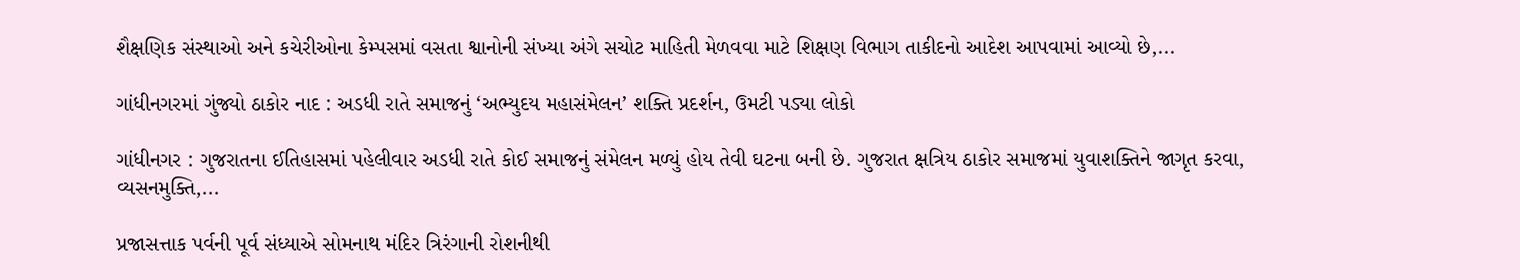શૈક્ષણિક સંસ્થાઓ અને કચેરીઓના કેમ્પસમાં વસતા શ્વાનોની સંખ્યા અંગે સચોટ માહિતી મેળવવા માટે શિક્ષણ વિભાગ તાકીદનો આદેશ આપવામાં આવ્યો છે,...

ગાંધીનગરમાં ગુંજ્યો ઠાકોર નાદ : અડધી રાતે સમાજનું ‘અભ્યુદય મહાસંમેલન’ શક્તિ પ્રદર્શન, ઉમટી પડ્યા લોકો

ગાંધીનગર : ગુજરાતના ઈતિહાસમાં પહેલીવાર અડધી રાતે કોઈ સમાજનું સંમેલન મળ્યું હોય તેવી ઘટના બની છે. ગુજરાત ક્ષત્રિય ઠાકોર સમાજમાં યુવાશક્તિને જાગૃત કરવા, વ્યસનમુક્તિ,...

પ્રજાસત્તાક પર્વની પૂર્વ સંધ્યાએ સોમનાથ મંદિર ત્રિરંગાની રોશનીથી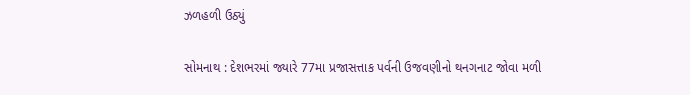ઝળહળી ઉઠ્યું

સોમનાથ : દેશભરમાં જ્યારે 77મા પ્રજાસત્તાક પર્વની ઉજવણીનો થનગનાટ જોવા મળી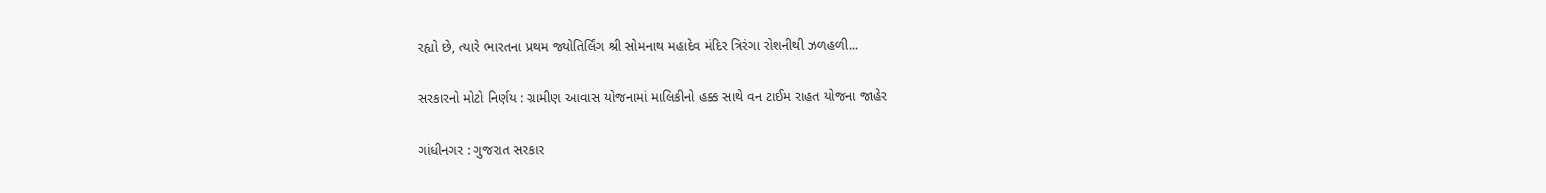રહ્યો છે, ત્યારે ભારતના પ્રથમ જ્યોતિર્લિંગ શ્રી સોમનાથ મહાદેવ મંદિર ત્રિરંગા રોશનીથી ઝળહળી...

સરકારનો મોટો નિર્ણય : ગ્રામીણ આવાસ યોજનામાં માલિકીનો હક્ક સાથે વન ટાઈમ રાહત યોજના જાહેર

ગાંધીનગર : ગુજરાત સરકાર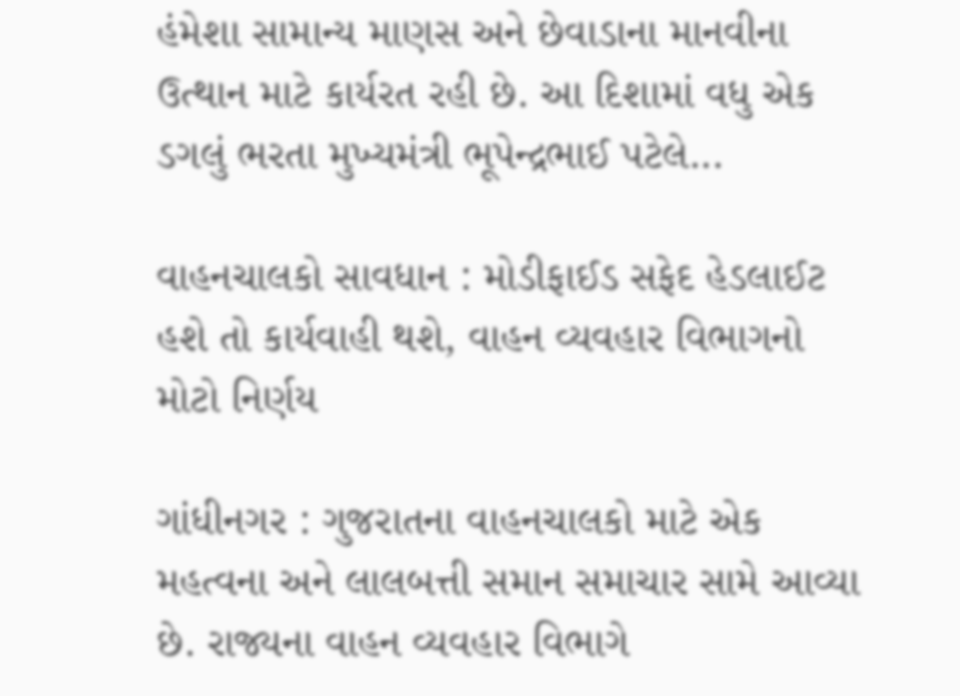હંમેશા સામાન્ય માણસ અને છેવાડાના માનવીના ઉત્થાન માટે કાર્યરત રહી છે. આ દિશામાં વધુ એક ડગલું ભરતા મુખ્યમંત્રી ભૂપેન્દ્રભાઈ પટેલે...

વાહનચાલકો સાવધાન : મોડીફાઈડ સફેદ હેડલાઈટ હશે તો કાર્યવાહી થશે, વાહન વ્યવહાર વિભાગનો મોટો નિર્ણય

ગાંધીનગર : ગુજરાતના વાહનચાલકો માટે એક મહત્વના અને લાલબત્તી સમાન સમાચાર સામે આવ્યા છે. રાજ્યના વાહન વ્યવહાર વિભાગે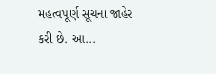મહત્વપૂર્ણ સૂચના જાહેર કરી છે. આ...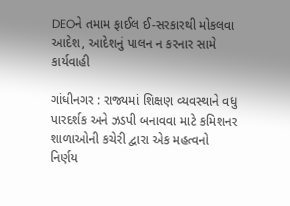DEOને તમામ ફાઈલ ઈ-સરકારથી મોકલવા આદેશ, આદેશનું પાલન ન કરનાર સામે કાર્યવાહી

ગાંધીનગર : રાજ્યમાં શિક્ષણ વ્યવસ્થાને વધુ પારદર્શક અને ઝડપી બનાવવા માટે કમિશનર શાળાઓની કચેરી દ્વારા એક મહત્વનો નિર્ણય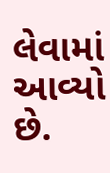લેવામાં આવ્યો છે.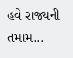હવે રાજ્યની તમામ...